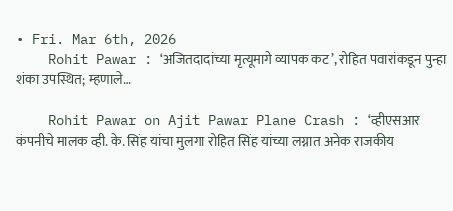• Fri. Mar 6th, 2026
    Rohit Pawar : ‘अजितदादांच्या मृत्यूमागे व्यापक कट’, रोहित पवारांकडून पुन्हा शंका उपस्थित; म्हणाले…

    Rohit Pawar on Ajit Pawar Plane Crash : ‘व्हीएसआर कंपनीचे मालक व्ही. के. सिंह यांचा मुलगा रोहित सिंह यांच्या लग्नात अनेक राजकीय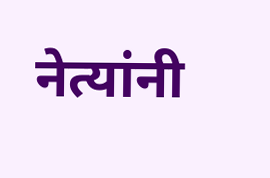नेत्यांनी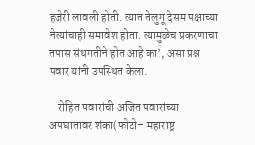हजेरी लावली होती. त्यात तेलुगू देसम पक्षाच्या नेत्यांचाही समावेश होता. त्यामुळेच प्रकरणाचा तपास संथगतीने होत आहे का’, असा प्रश्न पवार यांनी उपस्थित केला.

    रोहित पवारांची अजित पवारांच्या अपघातावर शंका(फोटो– महाराष्ट्र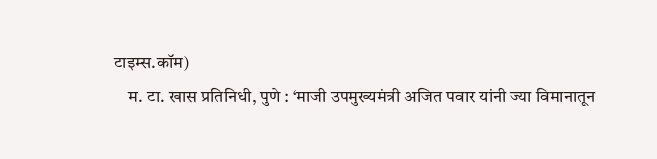टाइम्स.कॉम)
    म. टा. खास प्रतिनिधी, पुणे : ‘माजी उपमुख्यमंत्री अजित पवार यांनी ज्या विमानातून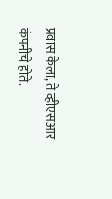प्रवास केला, ते व्हीएसआर कंपनीचे होते.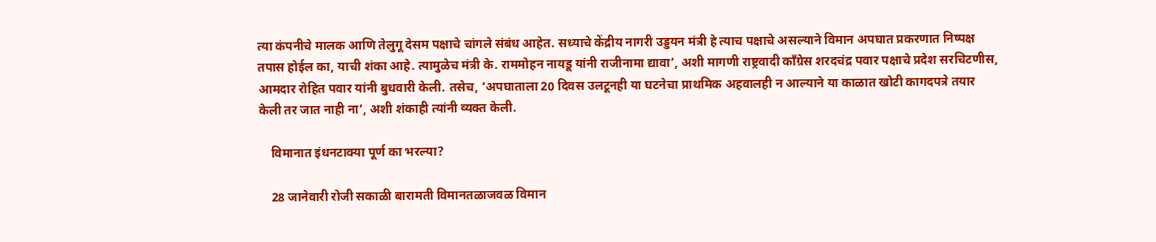त्या कंपनीचे मालक आणि तेलुगू देसम पक्षाचे चांगले संबंध आहेत. सध्याचे केंद्रीय नागरी उड्डयन मंत्री हे त्याच पक्षाचे असल्याने विमान अपघात प्रकरणात निष्पक्ष तपास होईल का, याची शंका आहे. त्यामुळेच मंत्री के. राममोहन नायडू यांनी राजीनामा द्यावा’, अशी मागणी राष्ट्रवादी काँग्रेस शरदचंद्र पवार पक्षाचे प्रदेश सरचिटणीस, आमदार रोहित पवार यांनी बुधवारी केली. तसेच, ‘अपघाताला 20 दिवस उलटूनही या घटनेचा प्राथमिक अहवालही न आल्याने या काळात खोटी कागदपत्रे तयार केली तर जात नाही ना’, अशी शंकाही त्यांनी व्यक्त केली.

    विमानात इंधनटाक्या पूर्ण का भरल्या?

    28 जानेवारी रोजी सकाळी बारामती विमानतळाजवळ विमान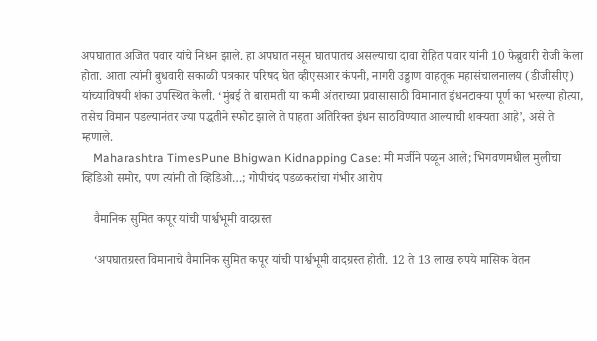अपघातात अजित पवार यांचे निधन झाले. हा अपघात नसून घातपातच असल्याचा दावा रोहित पवार यांनी 10 फेब्रुवारी रोजी केला होता. आता त्यांनी बुधवारी सकाळी पत्रकार परिषद घेत व्हीएसआर कंपनी, नागरी उड्डाण वाहतूक महासंचालनालय (डीजीसीए) यांच्याविषयी शंका उपस्थित केली. ‘मुंबई ते बारामती या कमी अंतराच्या प्रवासासाठी विमानात इंधनटाक्या पूर्ण का भरल्या होत्या, तसेच विमान पडल्यानंतर ज्या पद्धतीने स्फोट झाले ते पाहता अतिरिक्त इंधन साठविण्यात आल्याची शक्यता आहे’, असे ते म्हणाले.
    Maharashtra TimesPune Bhigwan Kidnapping Case: मी मर्जीने पळून आले; भिगवणमधील मुलीचा व्हिडिओ समोर, पण त्यांनी तो व्हिडिओ…; गोपीचंद पडळकरांचा गंभीर आरोप

    वैमानिक सुमित कपूर यांची पार्श्वभूमी वादग्रस्त

    ‘अपघातग्रस्त विमानाचे वैमानिक सुमित कपूर यांची पार्श्वभूमी वादग्रस्त होती. 12 ते 13 लाख रुपये मासिक वेतन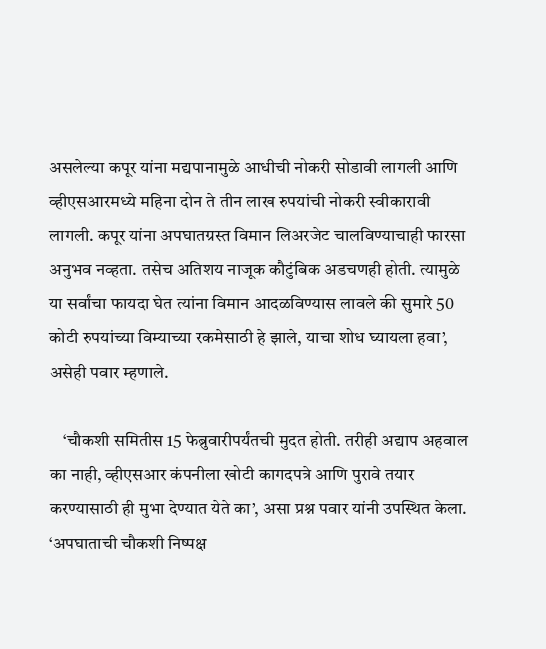असलेल्या कपूर यांना मद्यपानामुळे आधीची नोकरी सोडावी लागली आणि व्हीएसआरमध्ये महिना दोन ते तीन लाख रुपयांची नोकरी स्वीकारावी लागली. कपूर यांना अपघातग्रस्त विमान लिअरजेट चालविण्याचाही फारसा अनुभव नव्हता. तसेच अतिशय नाजूक कौटुंबिक अडचणही होती. त्यामुळे या सर्वांचा फायदा घेत त्यांना विमान आदळविण्यास लावले की सुमारे 50 कोटी रुपयांच्या विम्याच्या रकमेसाठी हे झाले, याचा शोध घ्यायला हवा’, असेही पवार म्हणाले.

    ‘चौकशी समितीस 15 फेब्रुवारीपर्यंतची मुदत होती. तरीही अद्याप अहवाल का नाही, व्हीएसआर कंपनीला खोटी कागदपत्रे आणि पुरावे तयार करण्यासाठी ही मुभा देण्यात येते का’, असा प्रश्न पवार यांनी उपस्थित केला. ‘अपघाताची चौकशी निष्पक्ष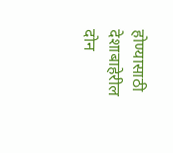होण्यासाठी देशाबाहेरील दोन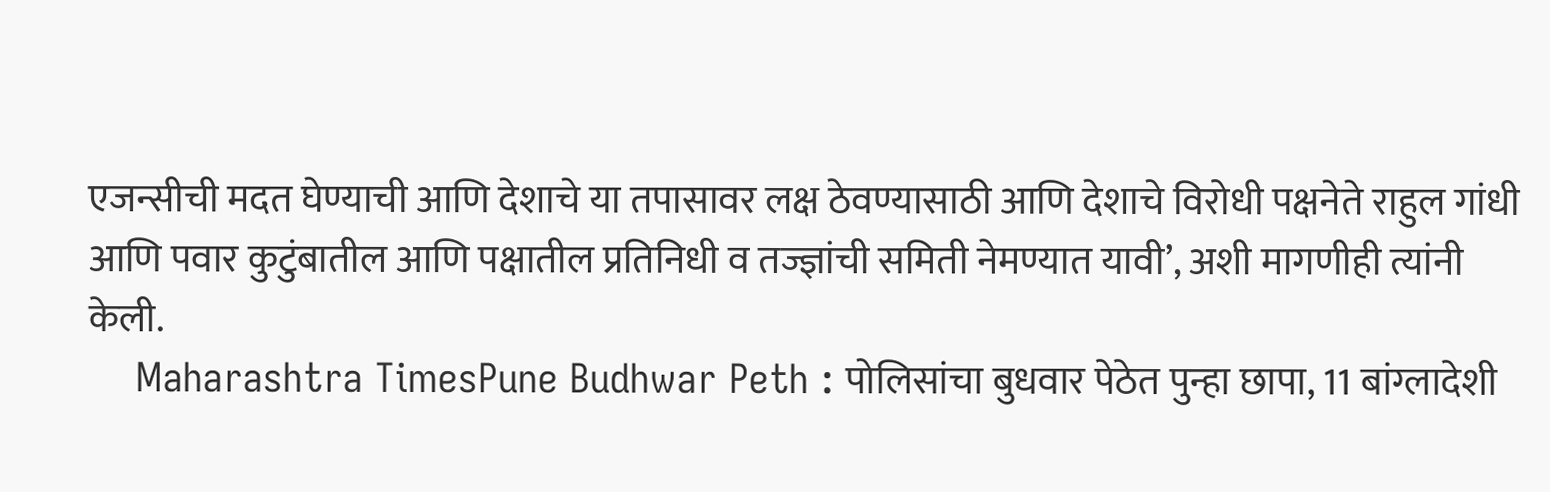एजन्सीची मदत घेण्याची आणि देशाचे या तपासावर लक्ष ठेवण्यासाठी आणि देशाचे विरोधी पक्षनेते राहुल गांधी आणि पवार कुटुंबातील आणि पक्षातील प्रतिनिधी व तज्ज्ञांची समिती नेमण्यात यावी’, अशी मागणीही त्यांनी केली.
    Maharashtra TimesPune Budhwar Peth : पोलिसांचा बुधवार पेठेत पुन्हा छापा, 11 बांग्लादेशी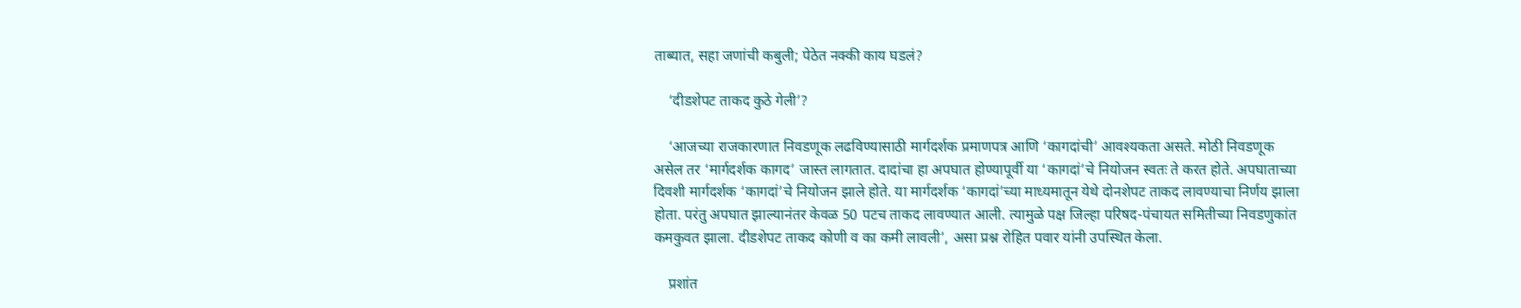ताब्यात, सहा जणांची कबुली; पेठेत नक्की काय घडलं?

    ‘दीडशेपट ताकद कुठे गेली’?

    ‘आजच्या राजकारणात निवडणूक लढविण्यासाठी मार्गदर्शक प्रमाणपत्र आणि ‘कागदांची’ आवश्यकता असते. मोठी निवडणूक असेल तर ‘मार्गदर्शक कागद’ जास्त लागतात. दादांचा हा अपघात होण्यापूर्वी या ‘कागदां’चे नियोजन स्वतः ते करत होते. अपघाताच्या दिवशी मार्गदर्शक ‘कागदां’चे नियोजन झाले होते. या मार्गदर्शक ‘कागदां’च्या माध्यमातून येथे दोनशेपट ताकद लावण्याचा निर्णय झाला होता. परंतु अपघात झाल्यानंतर केवळ 50 पटच ताकद लावण्यात आली. त्यामुळे पक्ष जिल्हा परिषद-पंचायत समितीच्या निवडणुकांत कमकुवत झाला. दीडशेपट ताकद कोणी व का कमी लावली’, असा प्रश्न रोहित पवार यांनी उपस्थित केला.

    प्रशांत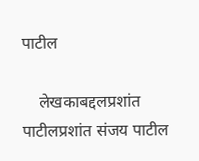पाटील

    लेखकाबद्दलप्रशांत पाटीलप्रशांत संजय पाटील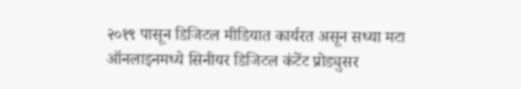२०१९ पासून डिजिटल मीडियात कार्यरत असून सध्या मटा ऑनलाइनमध्ये सिनीयर डिजिटल कंटेंट प्रोड्युसर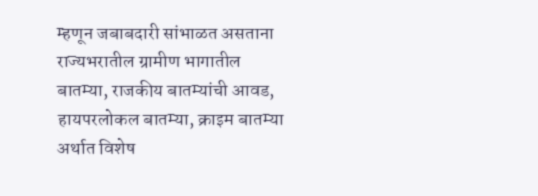म्हणून जबाबदारी सांभाळत असताना राज्यभरातील ग्रामीण भागातील बातम्या, राजकीय बातम्यांची आवड, हायपरलोकल बातम्या, क्राइम बातम्या अर्थात विशेष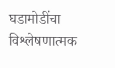घडामोडींचा विश्लेषणात्मक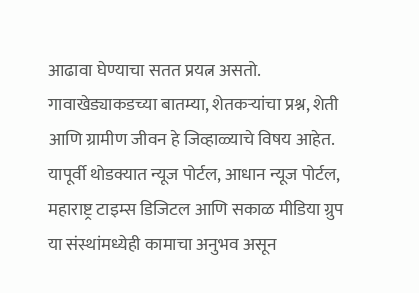आढावा घेण्याचा सतत प्रयत्न असतो. गावाखेड्याकडच्या बातम्या, शेतकऱ्यांचा प्रश्न, शेती आणि ग्रामीण जीवन हे जिव्हाळ्याचे विषय आहेत. यापूर्वी थोडक्यात न्यूज पोर्टल, आधान न्यूज पोर्टल, महाराष्ट्र टाइम्स डिजिटल आणि सकाळ मीडिया ग्रुप या संस्थांमध्येही कामाचा अनुभव असून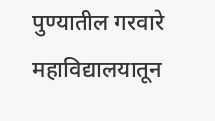पुण्यातील गरवारे महाविद्यालयातून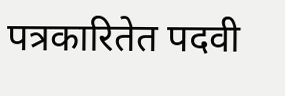पत्रकारितेत पदवी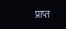प्राप्त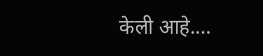केली आहे.…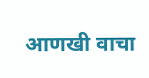आणखी वाचा